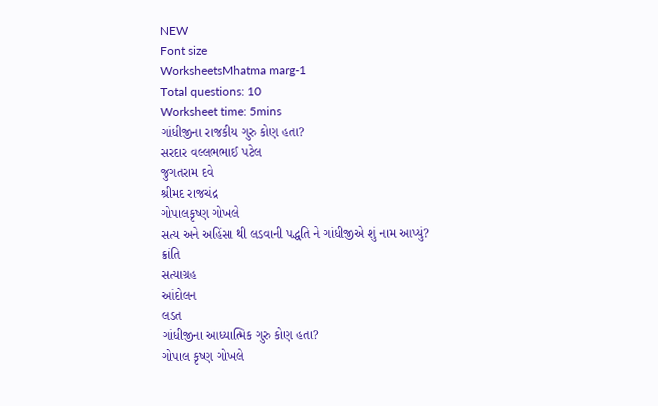NEW
Font size
WorksheetsMhatma marg-1
Total questions: 10
Worksheet time: 5mins
ગાંધીજીના રાજકીય ગુરુ કોણ હતા?
સરદાર વલ્લભભાઈ પટેલ
જુગતરામ દવે
શ્રીમદ રાજચંદ્ર
ગોપાલકૃષ્ણ ગોખલે
સત્ય અને અહિંસા થી લડવાની પદ્ધતિ ને ગાંધીજીએ શું નામ આપ્યું?
ક્રાંતિ
સત્યાગ્રહ
આંદોલન
લડત
ગાંધીજીના આધ્યાત્મિક ગુરુ કોણ હતા?
ગોપાલ કૃષ્ણ ગોખલે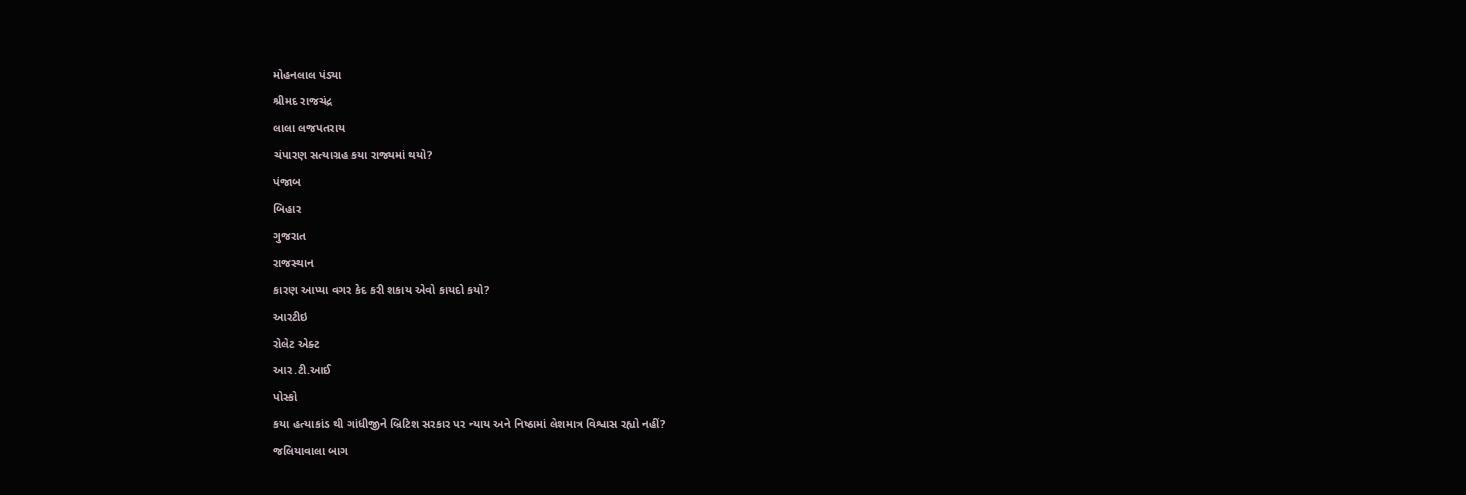મોહનલાલ પંડ્યા
શ્રીમદ રાજચંદ્ર
લાલા લજપતરાય
ચંપારણ સત્યાગ્રહ કયા રાજ્યમાં થયો?
પંજાબ
બિહાર
ગુજરાત
રાજસ્થાન
કારણ આપ્યા વગર કેદ કરી શકાય એવો કાયદો કયો?
આરટીઇ
રોલેટ એક્ટ
આર.ટી.આઈ
પોસ્કો
કયા હત્યાકાંડ થી ગાંધીજીને બ્રિટિશ સરકાર પર ન્યાય અને નિષ્ઠામાં લેશમાત્ર વિશ્વાસ રહ્યો નહીં?
જલિયાવાલા બાગ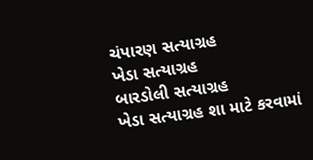ચંપારણ સત્યાગ્રહ
ખેડા સત્યાગ્રહ
બારડોલી સત્યાગ્રહ
ખેડા સત્યાગ્રહ શા માટે કરવામાં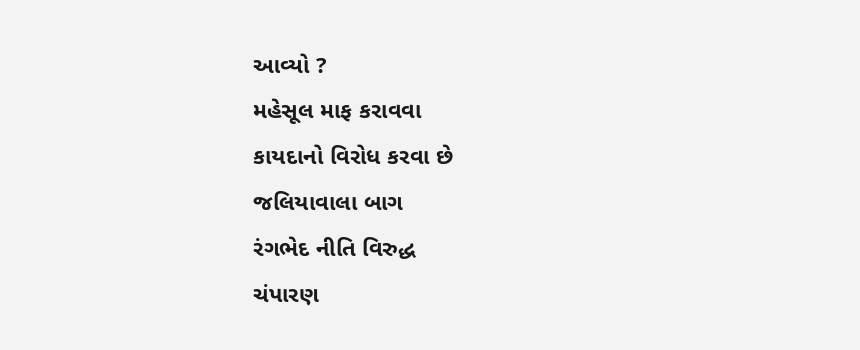આવ્યો ?
મહેસૂલ માફ કરાવવા
કાયદાનો વિરોધ કરવા છે
જલિયાવાલા બાગ
રંગભેદ નીતિ વિરુદ્ધ
ચંપારણ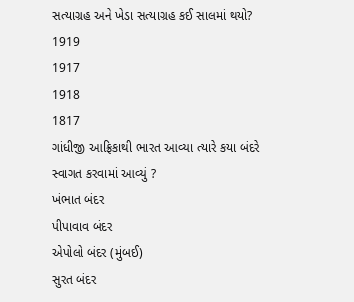સત્યાગ્રહ અને ખેડા સત્યાગ્રહ કઈ સાલમાં થયો?
1919
1917
1918
1817
ગાંધીજી આફ્રિકાથી ભારત આવ્યા ત્યારે કયા બંદરે સ્વાગત કરવામાં આવ્યું ?
ખંભાત બંદર
પીપાવાવ બંદર
એપોલો બંદર (મુંબઈ)
સુરત બંદર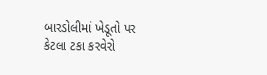બારડોલીમાં ખેડૂતો પર કેટલા ટકા કરવેરો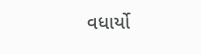વધાર્યો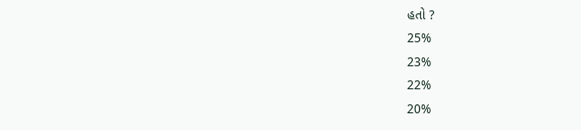હતો ?
25%
23%
22%
20%